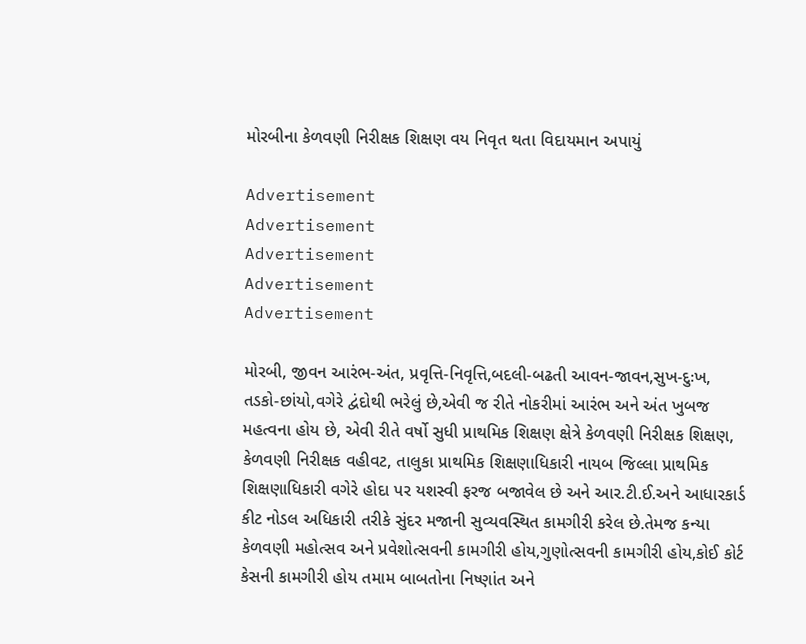મોરબીના કેળવણી નિરીક્ષક શિક્ષણ વય નિવૃત થતા વિદાયમાન અપાયું

Advertisement
Advertisement
Advertisement
Advertisement
Advertisement

મોરબી, જીવન આરંભ-અંત, પ્રવૃત્તિ-નિવૃત્તિ,બદલી-બઢતી આવન-જાવન,સુખ-દુઃખ, તડકો-છાંયો,વગેરે દ્વંદોથી ભરેલું છે,એવી જ રીતે નોકરીમાં આરંભ અને અંત ખુબજ મહત્વના હોય છે, એવી રીતે વર્ષો સુધી પ્રાથમિક શિક્ષણ ક્ષેત્રે કેળવણી નિરીક્ષક શિક્ષણ, કેળવણી નિરીક્ષક વહીવટ, તાલુકા પ્રાથમિક શિક્ષણાધિકારી નાયબ જિલ્લા પ્રાથમિક શિક્ષણાધિકારી વગેરે હોદા પર યશસ્વી ફરજ બજાવેલ છે અને આર.ટી.ઈ.અને આધારકાર્ડ કીટ નોડલ અધિકારી તરીકે સુંદર મજાની સુવ્યવસ્થિત કામગીરી કરેલ છે.તેમજ કન્યા કેળવણી મહોત્સવ અને પ્રવેશોત્સવની કામગીરી હોય,ગુણોત્સવની કામગીરી હોય,કોઈ કોર્ટ કેસની કામગીરી હોય તમામ બાબતોના નિષ્ણાંત અને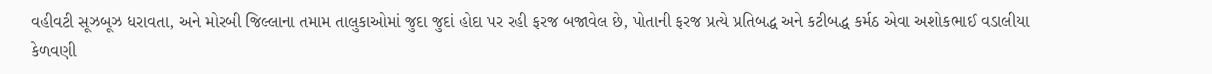વહીવટી સૂઝબૂઝ ધરાવતા, અને મોરબી જિલ્લાના તમામ તાલુકાઓમાં જુદા જુદાં હોદા પર રહી ફરજ બજાવેલ છે, પોતાની ફરજ પ્રત્યે પ્રતિબદ્ધ અને કટીબદ્ધ કર્મઠ એવા અશોકભાઈ વડાલીયા કેળવણી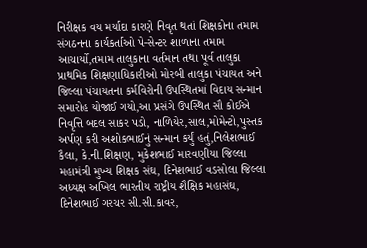નિરીક્ષક વય મર્યાદા કારણે નિવૃત થતાં શિક્ષકોના તમામ સંગઠનના કાર્યકર્તાઓ પે-સેન્ટર શાળાના તમામ આચાર્યો,તમામ તાલુકાના વર્તમાન તથા પૂર્વ તાલુકા પ્રાથમિક શિક્ષણાધિકારીઓ મોરબી તાલુકા પંચાયત અને જિલ્લા પંચાયતના કર્મવિરોની ઉપસ્થિતમાં વિદાય સન્માન સમારોહ યોજાઈ ગયો,આ પ્રસંગે ઉપસ્થિત સૌ કોઈએ નિવૃત્તિ બદલ સાકર પડો, નાળિયેર,સાલ,મોમેન્ટો,પુસ્તક અર્પણ કરી અશોકભાઈનું સન્માન કર્યું હતું,નિલેશભાઈ કૈલા, કે.ની.શિક્ષણ, મુકેશભાઈ મારવણીયા જિલ્લા મહામંત્રી મુખ્ય શિક્ષક સંઘ, દિનેશભાઈ વડસોલા જિલ્લા અધ્યક્ષ અખિલ ભારતીય રાષ્ટ્રીય શૈક્ષિક મહાસંઘ, દિનેશભાઈ ગરચર સી.સી.કાવર,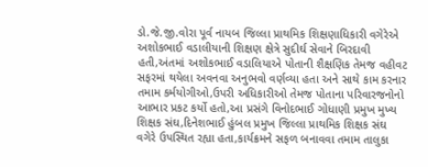ડો.જે.જી.વોરા પૂર્વ નાયબ જિલ્લા પ્રાથમિક શિક્ષણાધિકારી વગેરેએ અશોકભાઈ વડાલીયાની શિક્ષણ ક્ષેત્રે સુદીર્ઘ સેવાને બિરદાવી હતી,અંતમાં અશોકભાઈ વડાલિયાએ પોતાની શૈક્ષણિક તેમજ વહીવટ સફરમાં થયેલા અવનવા અનુભવો વર્ણવ્યા હતા અને સાથે કામ કરનાર તમામ કર્મયોગીઓ,ઉપરી અધિકારીઓ તેમજ પોતાના પરિવારજનોનો આભાર પ્રકટ કર્યો હતો,આ પ્રસંગે વિનોદભાઈ ગોધાણી પ્રમુખ મુખ્ય શિક્ષક સંઘ,દિનેશભાઈ હુંબલ પ્રમુખ જિલ્લા પ્રાથમિક શિક્ષક સંઘ વગેરે ઉપસ્થિત રહ્યા હતા,કાર્યક્રમને સફળ બનાવવા તમામ તાલુકા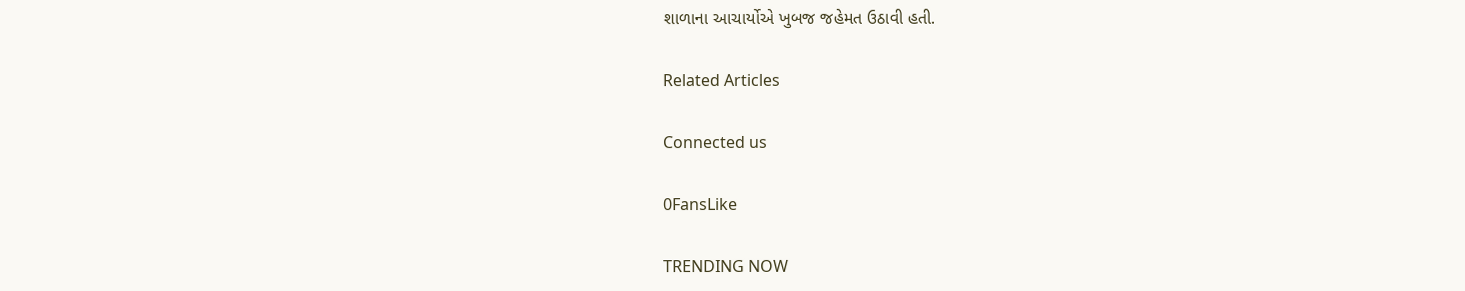શાળાના આચાર્યોએ ખુબજ જહેમત ઉઠાવી હતી.

Related Articles

Connected us

0FansLike

TRENDING NOW